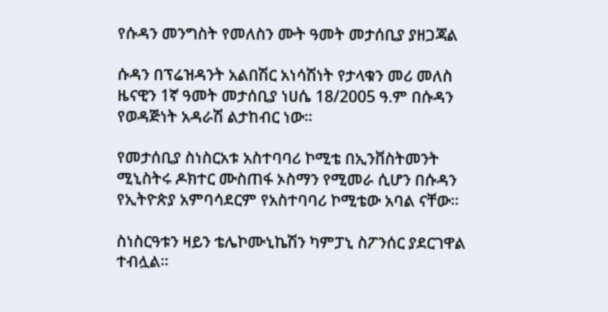የሱዳን መንግስት የመለስን ሙት ዓመት መታሰቢያ ያዘጋጃል

ሱዳን በፕሬዝዳንት አልበሽር አነሳሽነት የታላቁን መሪ መለስ ዜናዊን 1ኛ ዓመት መታሰቢያ ነሀሴ 18/2005 ዓ.ም በሱዳን የወዳጅነት አዳራሽ ልታከብር ነው፡፡

የመታሰቢያ ስነስርአቱ አስተባባሪ ኮሚቴ በኢንቨስትመንት ሚኒስትሩ ዶክተር ሙስጠፋ ኦስማን የሚመራ ሲሆን በሱዳን የኢትዮጵያ አምባሳደርም የአስተባባሪ ኮሚቴው አባል ናቸው፡፡

ስነስርዓቱን ዛይን ቴሌኮሙኒኬሽን ካምፓኒ ስፖንሰር ያደርገዋል ተብሏል፡፡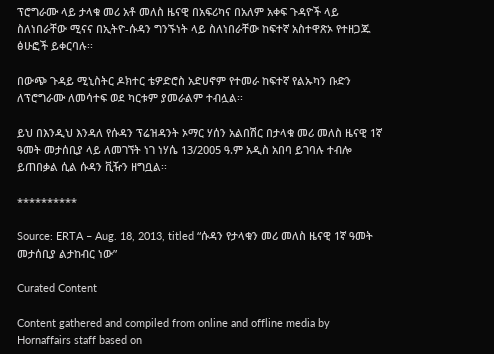ፕሮግራሙ ላይ ታላቁ መሪ አቶ መለስ ዜናዊ በአፍሪካና በአለም አቀፍ ጉዳዮች ላይ ስለነበራቸው ሚናና በኢትዮ-ሱዳን ግንኙነት ላይ ስለነበራቸው ከፍተኛ አስተዋጽኦ የተዘጋጁ ፅሁፎች ይቀርባሉ፡፡

በውጭ ጉዳይ ሚኒስትር ዶክተር ቴዎድሮስ አድሀኖም የተመራ ከፍተኛ የልኡካን ቡድን ለፕሮግራሙ ለመሳተፍ ወደ ካርቱም ያመራልም ተብሏል፡፡

ይህ በእንዲህ እንዳለ የሱዳን ፕሬዝዳንት ኦማር ሃሰን አልበሽር በታላቁ መሪ መለስ ዜናዊ 1ኛ ዓመት መታሰቢያ ላይ ለመገኘት ነገ ነሃሴ 13/2005 ዓ.ም አዲስ አበባ ይገባሉ ተብሎ ይጠበቃል ሲል ሱዳን ቪዥን ዘግቧል፡፡

**********

Source: ERTA – Aug. 18, 2013, titled “ሱዳን የታላቁን መሪ መለስ ዜናዊ 1ኛ ዓመት መታሰቢያ ልታከብር ነው”

Curated Content

Content gathered and compiled from online and offline media by Hornaffairs staff based on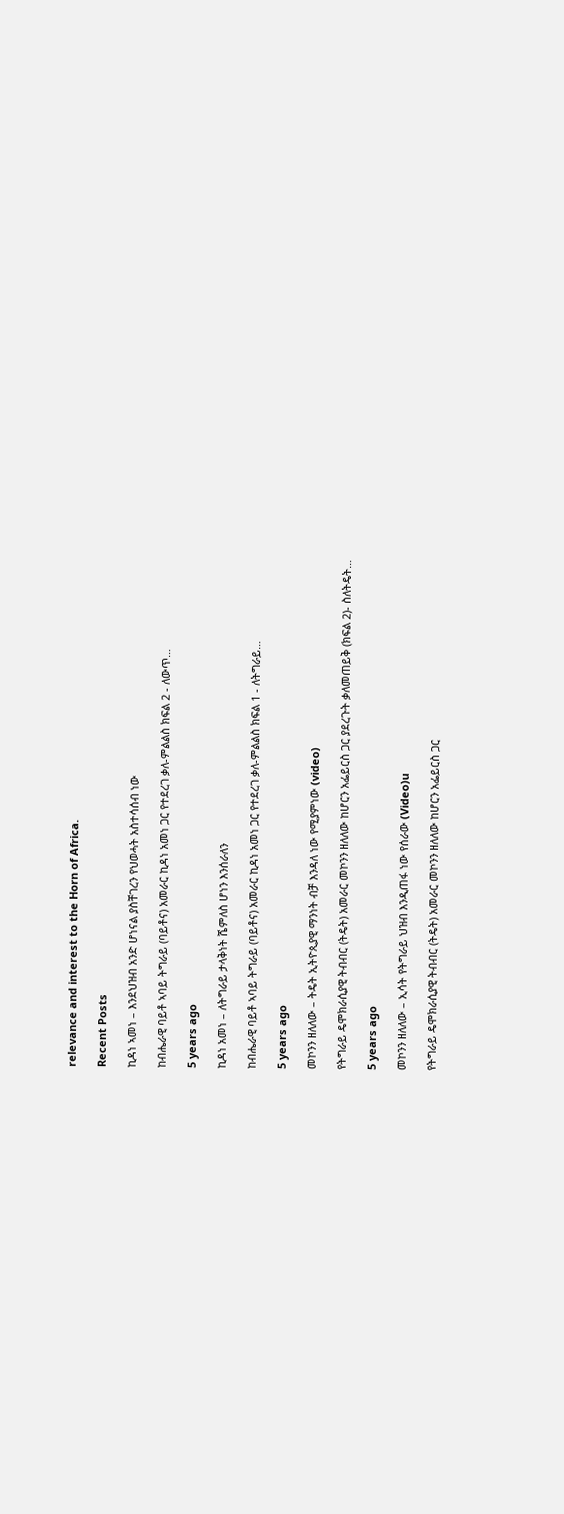relevance and interest to the Horn of Africa.

Recent Posts

ኪዳነ ኣመነ – እንደህዝብ አንድ ሆነናል ያስቸገረን የህወሓት አስተሳሰብ ነው

ከብሔራዊ ባይቶ ኣባይ ትግራይ (ባይቶና) አመራር ኪዳነ አመነ ጋር የተደረገ ቃለ-ምልልስ ክፍል 2 - ለውጥ…

5 years ago

ኪዳነ አመነ – ለትግራይ ታላቅነት ሼምለስ ሆነን እንሰራለን

ከብሔራዊ ባይቶ ኣባይ ትግራይ (ባይቶና) አመራር ኪዳነ አመነ ጋር የተደረገ ቃለ-ምልልስ ክፍል 1 - ለትግራይ…

5 years ago

መኮንን ዘለለው – ትዴት ኢትዮጲያዊ ማንነት ብቻ እንዳለ ነው የሚያምነው (video)

የትግራይ ዴሞክራሲያዊ ትብብር (ትዴት) አመራር መኮንን ዘለለው ከሆርን አፌይርስ ጋር ያደረጉት ቃለመጠይቅ (ክፍል 2)- ስለትዴት…

5 years ago

መኮንን ዘለለው – ኢሳት የትግራይ ህዝብ እንዲጠፋ ነው የሰራው (Video)u

የትግራይ ዴሞክራሲያዊ ትብብር (ትዴት) አመራር መኮንን ዘለለው ከሆርን አፌይርስ ጋር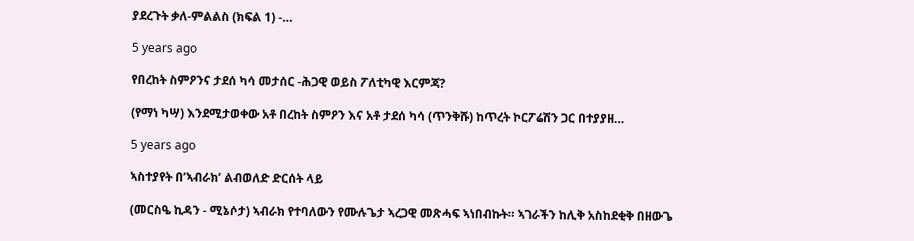ያደረጉት ቃለ-ምልልስ (ክፍል 1) -…

5 years ago

የበረከት ስምዖንና ታደሰ ካሳ መታሰር -ሕጋዊ ወይስ ፖለቲካዊ እርምጃ?

(የማነ ካሣ) እንደሚታወቀው አቶ በረከት ስምዖን እና አቶ ታደሰ ካሳ (ጥንቅሹ) ከጥረት ኮርፖሬሽን ጋር በተያያዘ…

5 years ago

ኣስተያየት በ’ኣብራክ’ ልብወለድ ድርሰት ላይ

(መርስዔ ኪዳን - ሚኔሶታ) ኣብራክ የተባለውን የሙሉጌታ ኣረጋዊ መጽሓፍ ኣነበብኩት። ኣገራችን ከሊቅ አስከደቂቅ በዘውጌ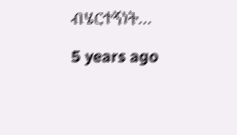ብሄርተኝነት…

5 years ago